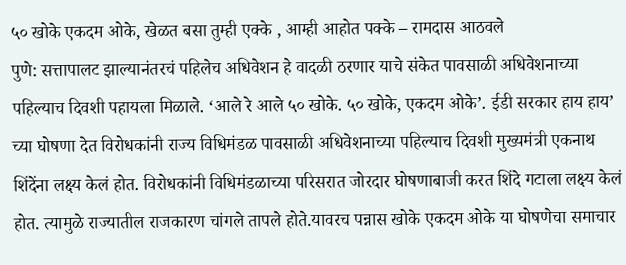५० खोके एकदम ओके, खेळत बसा तुम्ही एक्के , आम्ही आहोत पक्के – रामदास आठवले
पुणे: सत्तापालट झाल्यानंतरचं पहिलेच अधिवेशन हे वादळी ठरणार याचे संकेत पावसाळी अधिवेशनाच्या पहिल्याच दिवशी पहायला मिळाले. ‘आले रे आले ५० खोके. ५० खोके, एकदम ओके’. ईडी सरकार हाय हाय’ च्या घोषणा देत विरोधकांनी राज्य विधिमंडळ पावसाळी अधिवेशनाच्या पहिल्याच दिवशी मुख्यमंत्री एकनाथ शिंदेंना लक्ष्य केलं होत. विरोधकांनी विधिमंडळाच्या परिसरात जोरदार घोषणाबाजी करत शिंदे गटाला लक्ष्य केलं होत. त्यामुळे राज्यातील राजकारण चांगले तापले होते.यावरच पन्नास खोके एकदम ओके या घोषणेचा समाचार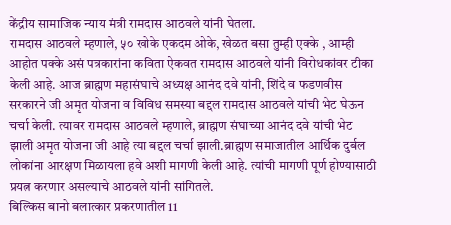केंद्रीय सामाजिक न्याय मंत्री रामदास आठवले यांनी घेतला.
रामदास आठवले म्हणाले, ५० खोके एकदम ओके, खेळत बसा तुम्ही एक्के , आम्ही आहोत पक्के असं पत्रकारांना कविता ऐकवत रामदास आठवले यांनी विरोधकांवर टीका केली आहे. आज ब्राह्मण महासंघाचे अध्यक्ष आनंद दवे यांनी, शिंदे व फडणवीस सरकारने जी अमृत योजना व विविध समस्या बद्दल रामदास आठवले यांची भेट घेऊन चर्चा केली. त्यावर रामदास आठवले म्हणाले, ब्राह्मण संघाच्या आनंद दवे यांची भेट झाली अमृत योजना जी आहे त्या बद्दल चर्चा झाली.ब्राह्मण समाजातील आर्थिक दुर्बल लोकांना आरक्षण मिळायला हवे अशी मागणी केली आहे. त्यांची मागणी पूर्ण होण्यासाठी प्रयत्न करणार असल्याचे आठवले यांनी सांगितले.
बिल्किस बानो बलात्कार प्रकरणातील 11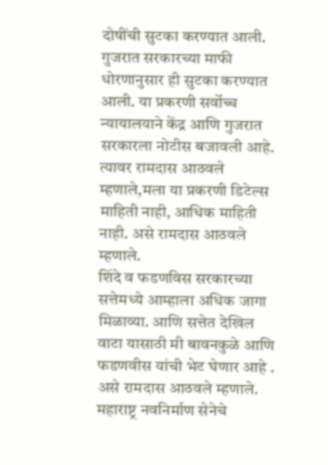दोषींची सुटका करण्यात आली. गुजरात सरकारच्या माफी धोरणानुसार ही सुटका करण्यात आली. या प्रकरणी सर्वोच्च न्यायालयाने केंद्र आणि गुजरात सरकारला नोटीस बजावली आहे. त्यावर रामदास आठवले म्हणाले,मला या प्रकरणी डिटेल्स माहिती नाही, आधिक माहिती नाही. असे रामदास आठवले म्हणाले.
शिंदे व फडणविस सरकारच्या सत्तेमध्ये आम्हाला अधिक जागा मिळाव्या. आणि सत्तेत देखिल वाटा यासाठी मी बावनकुळे आणि फडणवीस यांची भेट घेणार आहे . असे रामदास आठवले म्हणाले.
महाराष्ट्र नवनिर्माण सेनेचे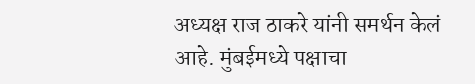अध्यक्ष राज ठाकरे यांनी समर्थन केलं आहे. मुंबईमध्ये पक्षाचा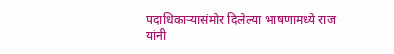पदाधिकाऱ्यासंमोर दिलेल्या भाषणामध्ये राज यांनी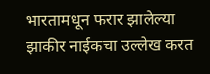भारतामधून फरार झालेल्या झाकीर नाईकचा उल्लेख करत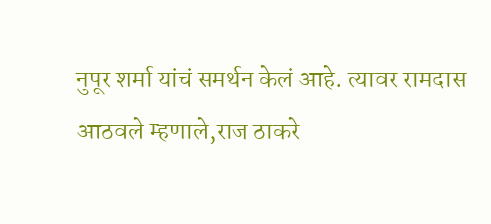नुपूर शर्मा यांचं समर्थन केलं आहे. त्यावर रामदास आठवले म्हणाले,राज ठाकरे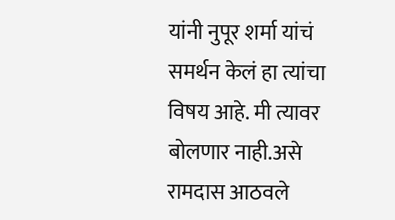यांनी नुपूर शर्मा यांचं समर्थन केलं हा त्यांचा विषय आहे. मी त्यावर बोलणार नाही.असे रामदास आठवले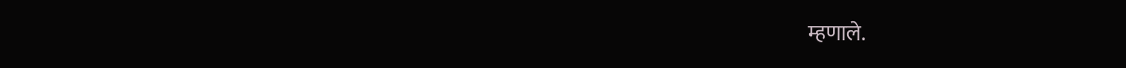म्हणाले.